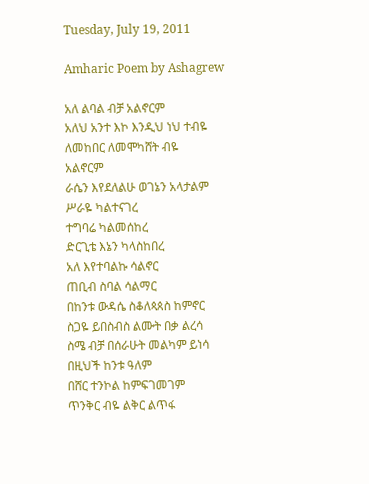Tuesday, July 19, 2011

Amharic Poem by Ashagrew

አለ ልባል ብቻ አልኖርም
አለህ አንተ እኮ እንዲህ ነህ ተብዬ
ለመከበር ለመሞካሸት ብዬ
አልኖርም
ራሴን እየደለልሁ ወገኔን አላታልም
ሥራዬ ካልተናገረ
ተግባሬ ካልመሰከረ
ድርጊቴ እኔን ካላስከበረ
አለ እየተባልኩ ሳልኖር
ጠቢብ ስባል ሳልማር
በከንቱ ውዳሴ ስቆለጳጰስ ከምኖር
ስጋዬ ይበስብስ ልሙት በቃ ልረሳ
ስሜ ብቻ በሰራሁት መልካም ይነሳ
በዚህች ከንቱ ዓለም
በሸር ተንኮል ከምፍገመገም
ጥንቅር ብዬ ልቅር ልጥፋ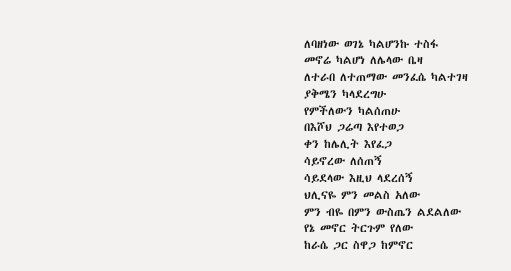ለባዘነው ወገኔ ካልሆንኩ ተስፋ
መኖሬ ካልሆነ ለሌላው ቤዛ
ለተራበ ለተጠማው መንፈሴ ካልተገዛ
ያቅሜን ካላደረግሁ
የምችለውን ካልሰጠሁ
በእሾህ ጋሬጣ እየተወጋ
ቀን ከሌሊት እየፈጋ
ሳይኖረው ለሰጠኝ
ሳይደላው እዚህ ላደረሰኝ
ህሊናዬ ምን መልስ አለው
ምን ብዬ በምን ውስጤን ልደልለው
የኔ መኖር ትርጉም የለው
ከራሴ ጋር ስዋጋ ከምኖር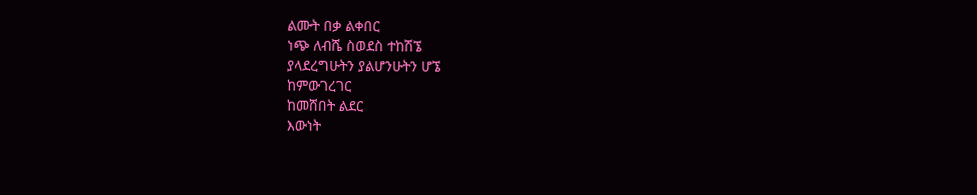ልሙት በቃ ልቀበር
ነጭ ለብሼ ስወደስ ተከሽኜ
ያላደረግሁትን ያልሆንሁትን ሆኜ
ከምውገረገር
ከመሸበት ልደር
እውነት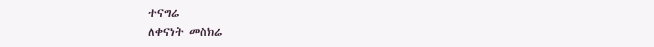ተናግሬ
ለቀናነት መስክሬ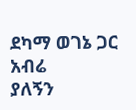ደካማ ወገኔ ጋር አብሬ
ያለኝን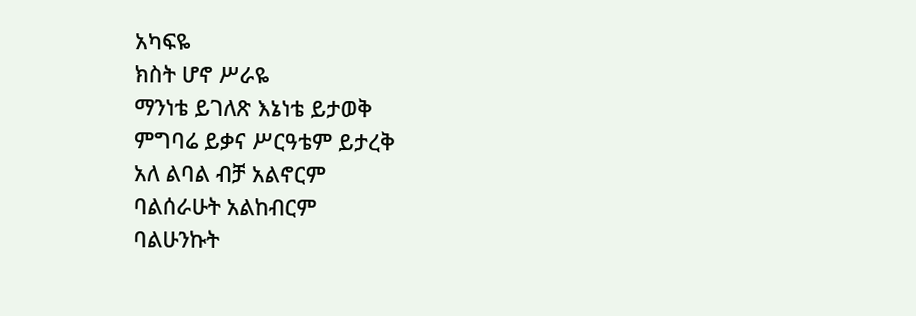አካፍዬ
ክስት ሆኖ ሥራዬ
ማንነቴ ይገለጽ እኔነቴ ይታወቅ
ምግባሬ ይቃና ሥርዓቴም ይታረቅ
አለ ልባል ብቻ አልኖርም
ባልሰራሁት አልከብርም
ባልሁንኩት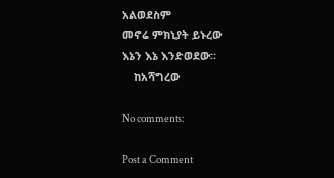አልወደስም
መኖሬ ምክኒያት ይኑረው
እኔን እኔ እንድወደው።
    ከአሻግረው

No comments:

Post a Comment